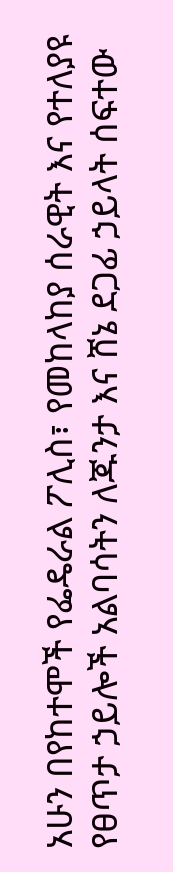አሁን በየከተሞች የፌዴራል ፖሊስ፣ የመከላከያ ሰራዊት እና የተለያዩ የፀጥታ ኃይሎች አልባሳትን ለጁንታ እና ሸኔ ደጋፊ ኃይላት ሰፍተው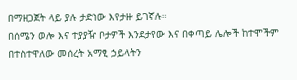በማዘጋጀት ላይ ያሉ ታድነው እየታዙ ይገኛሉ።
በሰሜን ወሎ እና ተያያዥ ቦታዎች እንደታየው እና በቀጣይ ሌሎች ከተሞችም በተስተዋለው መሰረት አማፂ ኃይላትን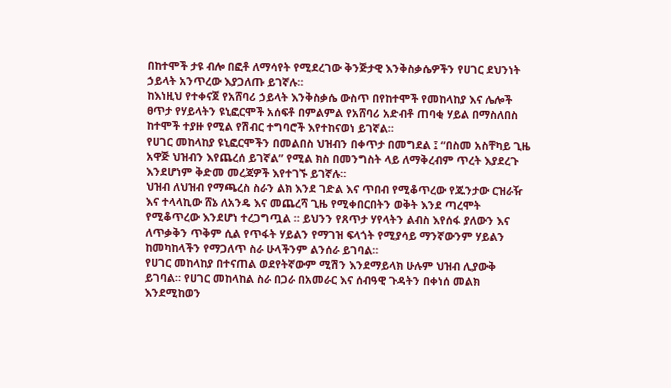በከተሞች ታዩ ብሎ በፎቶ ለማሳየት የሚደረገው ቅንጅታዊ እንቅስቃሴዎችን የሀገር ደህንነት ኃይላት አንጥረው እያጋለጡ ይገኛሉ።
ከእነዚህ የተቀናጀ የአሸባሪ ኃይላት እንቅስቃሴ ውስጥ በየከተሞች የመከላከያ እና ሌሎች ፀጥታ የሃይላትን ዩኒፎርሞች አሰፍቶ በምልምል የአሸባሪ አድብቶ ጠባቂ ሃይል በማስለበስ ከተሞች ተያዙ የሚል የሽብር ተግባሮች እየተከናወነ ይገኛል።
የሀገር መከላከያ ዩኒፎርሞችን በመልበስ ህዝብን በቀጥታ በመግደል ፤ “በስመ አስቸካይ ጊዜ አዋጅ ህዝብን እየጨረሰ ይገኛል” የሚል ክስ በመንግስት ላይ ለማቅረብም ጥረት እያደረጉ እንደሆነም ቅድመ መረጃዎች እየተገኙ ይገኛሉ።
ህዝብ ለህዝብ የማጫረስ ስራን ልክ እንደ ገድል እና ጥበብ የሚቆጥረው የጁንታው ርዝራዥ እና ተላላኪው ሸኔ ለአንዴ እና መጨረሻ ጊዜ የሚቀበርበትን ወቅት እንደ ጣረሞት የሚቆጥረው እንደሆነ ተረጋግጧል ። ይህንን የጸጥታ ሃየላትን ልብስ እየሰፋ ያለውን እና ለጥቃቅን ጥቅም ሲል የጥፋት ሃይልን የማገዝ ፍላጎት የሚያሳይ ማንኛውንም ሃይልን ከመካከላችን የማጋለጥ ስራ ሁላችንም ልንሰራ ይገባል።
የሀገር መከላከያ በተናጠል ወደየትኛውም ሚሽን እንደማይላክ ሁሉም ህዝብ ሊያውቅ ይገባል። የሀገር መከላከል ስራ በጋራ በአመራር እና ሰብዓዊ ጉዳትን በቀነሰ መልክ እንደሚከወን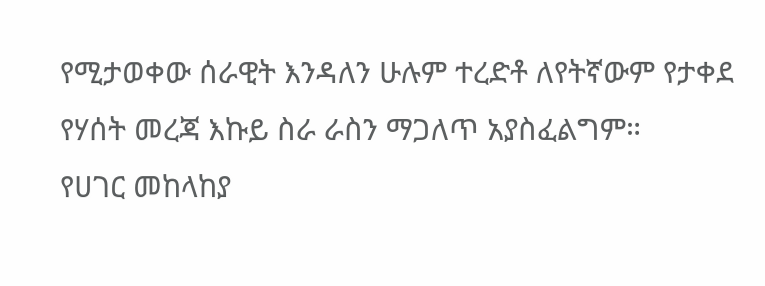የሚታወቀው ሰራዊት እንዳለን ሁሉም ተረድቶ ለየትኛውም የታቀደ የሃሰት መረጃ እኩይ ስራ ራስን ማጋለጥ አያስፈልግም።
የሀገር መከላከያ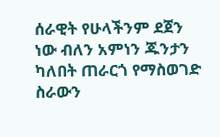ሰራዊት የሁላችንም ደጀን ነው ብለን አምነን ጁንታን ካለበት ጠራርጎ የማስወገድ ስራውን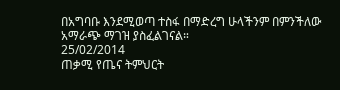በአግባቡ እንደሚወጣ ተስፋ በማድረግ ሁላችንም በምንችለው አማራጭ ማገዝ ያስፈልገናል።
25/02/2014
ጠቃሚ የጤና ትምህርት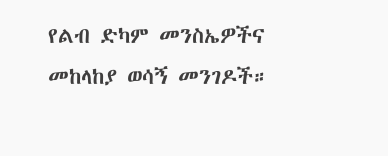የልብ ድካም መንስኤዎችና መከላከያ ወሳኝ መንገዶች።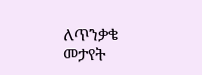ለጥንቃቄ መታየት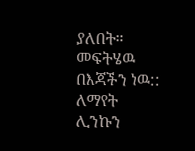ያለበት። መፍትሄዉ በእጃችን ነዉ:: ለማየት ሊንኩን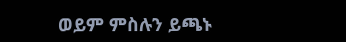ወይም ምስሉን ይጫኑ